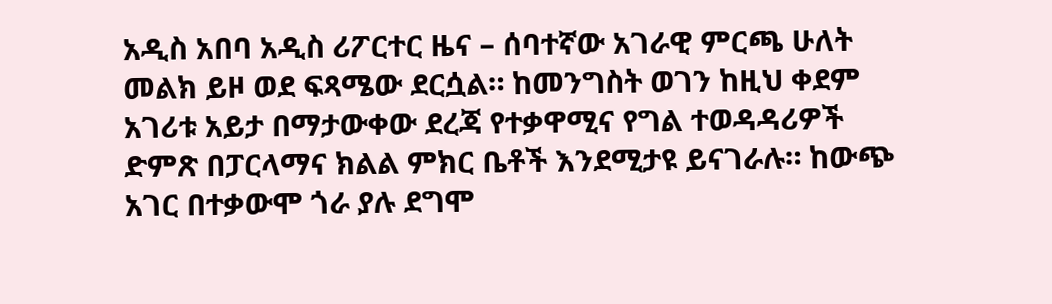አዲስ አበባ አዲስ ሪፖርተር ዜና – ሰባተኛው አገራዊ ምርጫ ሁለት መልክ ይዞ ወደ ፍጻሜው ደርሷል። ከመንግስት ወገን ከዚህ ቀደም አገሪቱ አይታ በማታውቀው ደረጃ የተቃዋሚና የግል ተወዳዳሪዎች ድምጽ በፓርላማና ክልል ምክር ቤቶች እንደሚታዩ ይናገራሉ። ከውጭ አገር በተቃውሞ ጎራ ያሉ ደግሞ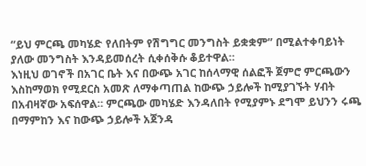“ይህ ምርጫ መካሄድ የለበትም የሽግግር መንግስት ይቋቋም” በሚልተቀባይነት ያለው መንግስት እንዳይመሰረት ሲቀሰቅሱ ቆይተዋል።
እነዚህ ወገኖች በአገር ቤት እና በውጭ አገር ከሰላማዊ ሰልፎች ጀምሮ ምርጫውን እስከማወክ የሚደርስ አመጽ ለማቀጣጠል ከውጭ ኃይሎች ከሚያገኙት ሃብት በአብዛኛው አፍሰዋል። ምርጫው መካሄድ እንዳለበት የሚያምኑ ደግሞ ይህንን ሩጫ በማምከን እና ከውጭ ኃይሎች አጀንዳ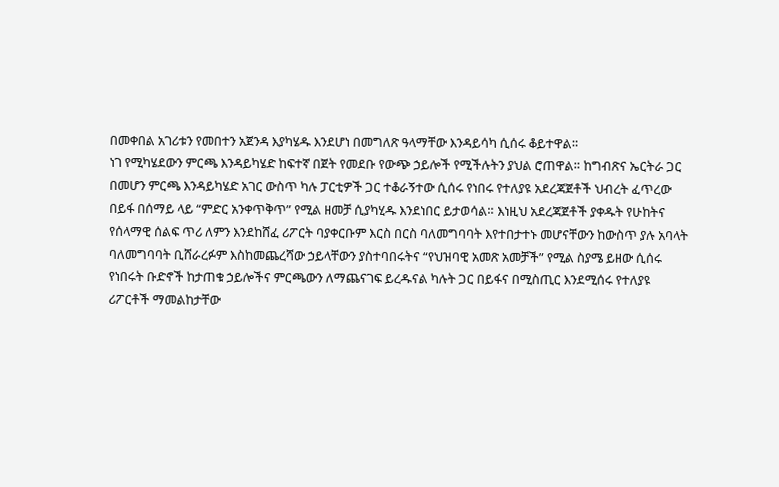በመቀበል አገሪቱን የመበተን አጀንዳ እያካሄዱ እንደሆነ በመግለጽ ዓላማቸው እንዳይሳካ ሲሰሩ ቆይተዋል።
ነገ የሚካሄደውን ምርጫ እንዳይካሄድ ከፍተኛ በጀት የመደቡ የውጭ ኃይሎች የሚችሉትን ያህል ሮጠዋል። ከግብጽና ኤርትራ ጋር በመሆን ምርጫ እንዳይካሄድ አገር ውስጥ ካሉ ፓርቲዎች ጋር ተቆራኝተው ሲሰሩ የነበሩ የተለያዩ አደረጃጀቶች ህብረት ፈጥረው በይፋ በሰማይ ላይ “ምድር አንቀጥቅጥ” የሚል ዘመቻ ሲያካሂዱ እንደነበር ይታወሳል። እነዚህ አደረጃጀቶች ያቀዱት የሁከትና የሰላማዊ ሰልፍ ጥሪ ለምን እንደከሸፈ ሪፖርት ባያቀርቡም እርስ በርስ ባለመግባባት እየተበታተኑ መሆናቸውን ከውስጥ ያሉ አባላት
ባለመግባባት ቢሸራረፉም እስከመጨረሻው ኃይላቸውን ያስተባበሩትና “የህዝባዊ አመጽ አመቻች” የሚል ስያሜ ይዘው ሲሰሩ የነበሩት ቡድኖች ከታጠቁ ኃይሎችና ምርጫውን ለማጨናገፍ ይረዱናል ካሉት ጋር በይፋና በሚስጢር እንደሚሰሩ የተለያዩ ሪፖርቶች ማመልከታቸው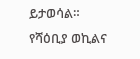ይታወሳል።
የሻዕቢያ ወኪልና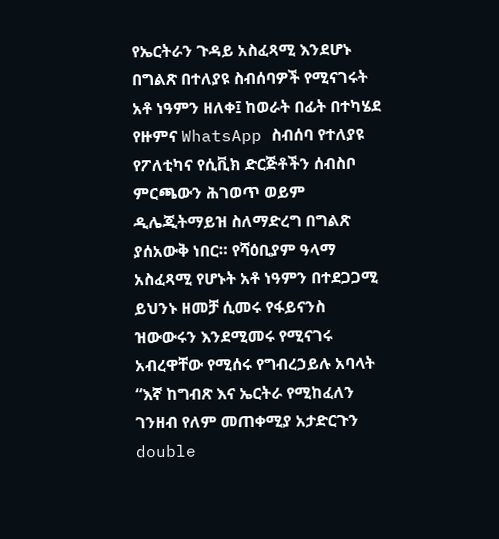የኤርትራን ጉዳይ አስፈጻሚ እንደሆኑ በግልጽ በተለያዩ ስብሰባዎች የሚናገሩት አቶ ነዓምን ዘለቀ፤ ከወራት በፊት በተካሄደ የዙምና WhatsApp ስብሰባ የተለያዩ የፖለቲካና የሲቪክ ድርጅቶችን ሰብስቦ ምርጫውን ሕገወጥ ወይም ዲሌጂትማይዝ ስለማድረግ በግልጽ ያሰአውቅ ነበር። የሻዕቢያም ዓላማ አስፈጻሚ የሆኑት አቶ ነዓምን በተደጋጋሚ ይህንኑ ዘመቻ ሲመሩ የፋይናንስ ዝውውሩን እንደሚመሩ የሚናገሩ አብረዋቸው የሚሰሩ የግብረኃይሉ አባላት “እኛ ከግብጽ እና ኤርትራ የሚከፈለን ገንዘብ የለም መጠቀሚያ አታድርጉን double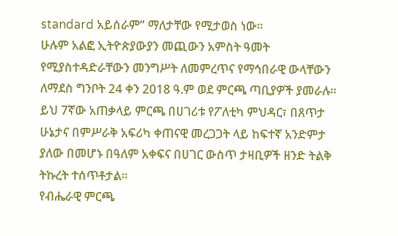standard አይሰራም” ማለታቸው የሚታወስ ነው።
ሁሉም አልፎ ኢትዮጵያውያን መጪውን አምስት ዓመት የሚያስተዳድራቸውን መንግሥት ለመምረጥና የማኅበራዊ ውላቸውን ለማደስ ግንቦት 24 ቀን 2018 ዓ.ም ወደ ምርጫ ጣቢያዎች ያመራሉ።
ይህ 7ኛው አጠቃላይ ምርጫ በሀገሪቱ የፖለቲካ ምህዳር፣ በጸጥታ ሁኔታና በምሥራቅ አፍሪካ ቀጠናዊ መረጋጋት ላይ ከፍተኛ አንድምታ ያለው በመሆኑ በዓለም አቀፍና በሀገር ውስጥ ታዛቢዎች ዘንድ ትልቅ ትኩረት ተሰጥቶታል።
የብሔራዊ ምርጫ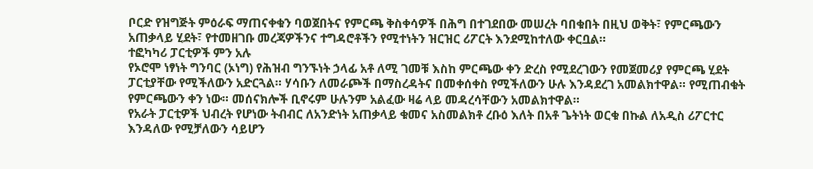ቦርድ የዝግጅት ምዕራፍ ማጠናቀቁን ባወጀበትና የምርጫ ቅስቀሳዎች በሕግ በተገደበው መሠረት ባበቁበት በዚህ ወቅት፣ የምርጫውን አጠቃላይ ሂደት፣ የተመዘገቡ መረጃዎችንና ተግዳሮቶችን የሚተነትን ዝርዝር ሪፖርት እንደሚከተለው ቀርቧል።
ተፎካካሪ ፓርቲዎች ምን አሉ
የኦሮሞ ነፃነት ግንባር (ኦነግ) የሕዝብ ግንኙነት ኃላፊ አቶ ለሚ ገመቹ እስከ ምርጫው ቀን ድረስ የሚደረገውን የመጀመሪያ የምርጫ ሂደት ፓርቲያቸው የሚችለውን አድርጓል። ሃሳቡን ለመራጮች በማስረዳትና በመቀሰቀስ የሚችለውን ሁሉ እንዳደረገ አመልክተዋል። የሚጠብቁት የምርጫውን ቀን ነው። መሰናክሎች ቢኖሩም ሁሉንም አልፈው ዛሬ ላይ መዳረሳቸውን አመልክተዋል።
የአራት ፓርቲዎች ህብረት የሆነው ትብብር ለአንድነት አጠቃላይ ቁመና አስመልክቶ ረቡዕ እለት በአቶ ጌትነት ወርቁ በኩል ለአዲስ ሪፖርተር እንዳለው የሚቻለውን ሳይሆን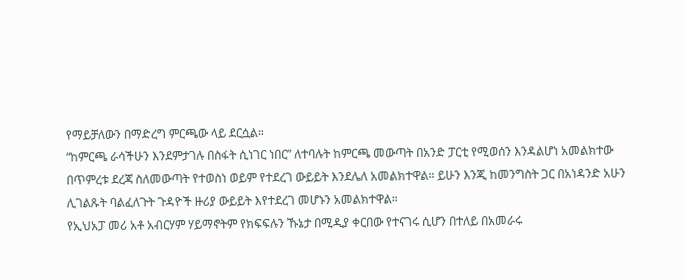የማይቻለውን በማድረግ ምርጫው ላይ ደርሷል።
“ከምርጫ ራሳችሁን እንደምታገሉ በስፋት ሲነገር ነበር” ለተባሉት ከምርጫ መውጣት በአንድ ፓርቲ የሚወሰን እንዳልሆነ አመልክተው በጥምረቱ ደረጃ ስለመውጣት የተወስነ ወይም የተደረገ ውይይት እንደሌለ አመልክተዋል። ይሁን እንጂ ከመንግስት ጋር በአነዳንድ አሁን ሊገልጹት ባልፈለጉት ጉዳዮች ዙሪያ ውይይት እየተደረገ መሆኑን አመልክተዋል።
የኢህአፓ መሪ አቶ አብርሃም ሃይማኖትም የክፍፍሉን ኹኔታ በሚዲያ ቀርበው የተናገሩ ሲሆን በተለይ በአመራሩ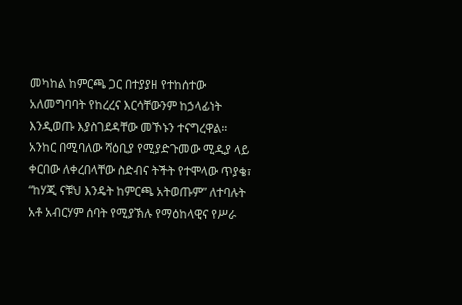መካከል ከምርጫ ጋር በተያያዘ የተከሰተው አለመግባባት የከረረና እርሳቸውንም ከኃላፊነት እንዲወጡ እያስገደዳቸው መኾኑን ተናግረዋል።
አንከር በሚባለው ሻዕቢያ የሚያድጉመው ሚዲያ ላይ ቀርበው ለቀረበላቸው ስድብና ትችት የተሞላው ጥያቄ፣ “ከሃጂ ናቹህ እንዴት ከምርጫ አትወጡም” ለተባሉት አቶ አብርሃም ሰባት የሚያኽሉ የማዕከላዊና የሥራ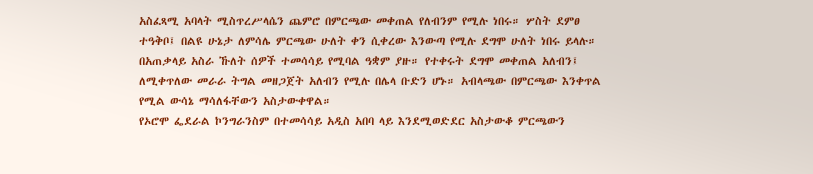አስፈጻሚ አባላት ሚስጥረሥላሴን ጨምሮ በምርጫው መቀጠል የለብንም የሚሉ ነበሩ። ሦስት ደምፀ ተዓቅቦ፤ በልዩ ሁኔታ ለምሳሌ ምርጫው ሁለት ቀን ሲቀረው እንውጣ የሚሉ ደግሞ ሁለት ነበሩ ይላሉ። በአጠቃላይ አስራ ኹለት ሰዎች ተመሳሳይ የሚባል ዓቋም ያዙ። የተቀሩት ደግሞ መቀጠል አለብን፤ ለሚቀጥለው መራራ ትግል መዘጋጀት አለብን የሚሉ በሌላ ቡድን ሆኑ። አብላጫው በምርጫው እንቀጥል የሚል ውሳኔ ማሳለፋቸውን አስታውቀዋል።
የኦሮሞ ፌደራል ኮንግራንስም በተመሳሳይ አዲስ አበባ ላይ እንደሚወድደር አስታውቆ ምርጫውን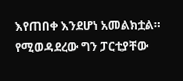እየጠበቀ እንደሆነ አመልክቷል። የሚወዳደረው ግን ፓርቲያቸው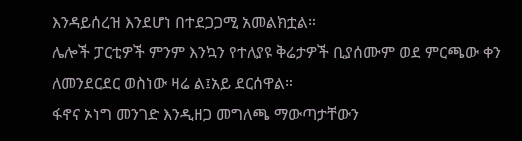እንዳይሰረዝ እንደሆነ በተደጋጋሚ አመልክቷል።
ሌሎች ፓርቲዎች ምንም እንኳን የተለያዩ ቅሬታዎች ቢያሰሙም ወደ ምርጫው ቀን ለመንደርደር ወስነው ዛሬ ል፤አይ ደርሰዋል።
ፋኖና ኦነግ መንገድ እንዲዘጋ መግለጫ ማውጣታቸውን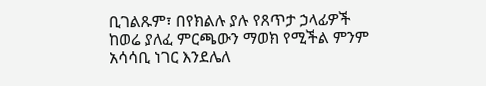ቢገልጹም፣ በየክልሉ ያሉ የጸጥታ ኃላፊዎች ከወሬ ያለፈ ምርጫውን ማወክ የሚችል ምንም አሳሳቢ ነገር እንደሌለ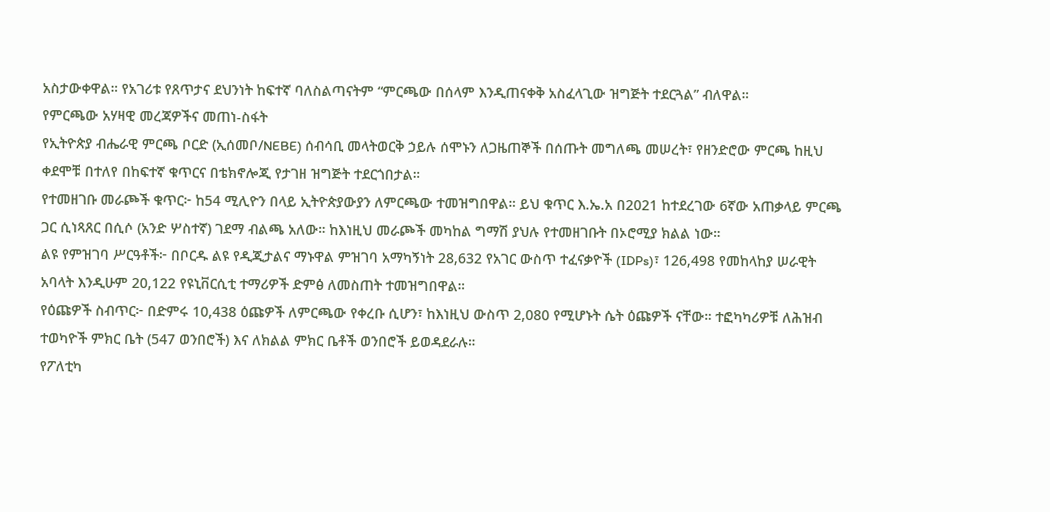አስታውቀዋል። የአገሪቱ የጸጥታና ደህንነት ከፍተኛ ባለስልጣናትም “ምርጫው በሰላም እንዲጠናቀቅ አስፈላጊው ዝግጅት ተደርጓል” ብለዋል።
የምርጫው አሃዛዊ መረጃዎችና መጠነ-ስፋት
የኢትዮጵያ ብሔራዊ ምርጫ ቦርድ (ኢሰመቦ/NEBE) ሰብሳቢ መላትወርቅ ኃይሉ ሰሞኑን ለጋዜጠኞች በሰጡት መግለጫ መሠረት፣ የዘንድሮው ምርጫ ከዚህ ቀደሞቹ በተለየ በከፍተኛ ቁጥርና በቴክኖሎጂ የታገዘ ዝግጅት ተደርጎበታል።
የተመዘገቡ መራጮች ቁጥር፦ ከ54 ሚሊዮን በላይ ኢትዮጵያውያን ለምርጫው ተመዝግበዋል። ይህ ቁጥር እ.ኤ.አ በ2021 ከተደረገው 6ኛው አጠቃላይ ምርጫ ጋር ሲነጻጸር በሲሶ (አንድ ሦስተኛ) ገደማ ብልጫ አለው። ከእነዚህ መራጮች መካከል ግማሽ ያህሉ የተመዘገቡት በኦሮሚያ ክልል ነው።
ልዩ የምዝገባ ሥርዓቶች፦ በቦርዱ ልዩ የዲጂታልና ማኑዋል ምዝገባ አማካኝነት 28,632 የአገር ውስጥ ተፈናቃዮች (IDPs)፣ 126,498 የመከላከያ ሠራዊት አባላት እንዲሁም 20,122 የዩኒቨርሲቲ ተማሪዎች ድምፅ ለመስጠት ተመዝግበዋል።
የዕጩዎች ስብጥር፦ በድምሩ 10,438 ዕጩዎች ለምርጫው የቀረቡ ሲሆን፣ ከእነዚህ ውስጥ 2,080 የሚሆኑት ሴት ዕጩዎች ናቸው። ተፎካካሪዎቹ ለሕዝብ ተወካዮች ምክር ቤት (547 ወንበሮች) እና ለክልል ምክር ቤቶች ወንበሮች ይወዳደራሉ።
የፖለቲካ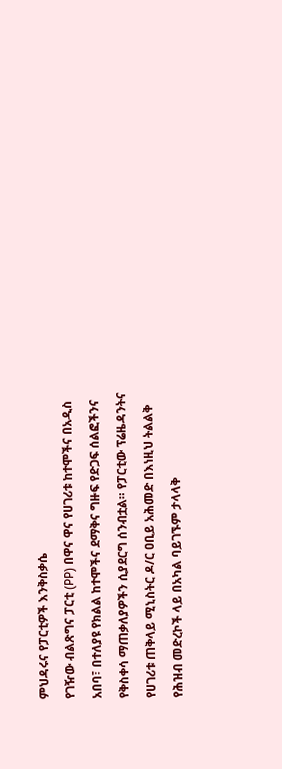ምህዳሩና የፓርቲዎች እንቅስቃሴ
የገዥው ብልጽግና ፓርቲ (PP) በዋና ዋና የሀገሪቱ ከተሞችና በአዲስ አበባ፣ በተለያዩ የክልል ከተሞችና ደማቅና ግዙፍ የድጋፍ ሰልፎችንና የቅስቀሳ ማጠቃለያዎችን ሲያደርግ ሰንብቷል። የፓርቲው ፕሬዜዳንትና የሀገሪቱ ጠቅላይ ሚኒስትር ዶ/ር ዐቢይ አሕመድ በእነዚህ ትልልቅ የሕዝብ መድረኮች ላይ በአካል ባይገኙም ታላላቅ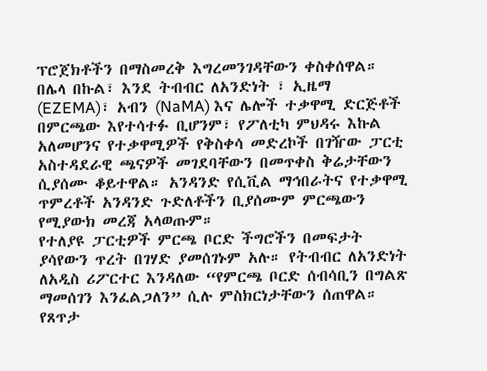ፕሮጀክቶችን በማስመረቅ እግረመንገዳቸውን ቀስቀሰዋል።
በሌላ በኩል፣ እንደ ትብብር ለአንድነት ፣ ኢዜማ (EZEMA)፣ አብን (NaMA) እና ሌሎች ተቃዋሚ ድርጅቶች በምርጫው እየተሳተፉ ቢሆንም፣ የፖለቲካ ምህዳሩ እኩል አለመሆንና የተቃዋሚዎች የቅስቀሳ መድረኮች በገዥው ፓርቲ አስተዳደራዊ ጫናዎች መገደባቸውን በመጥቀስ ቅሬታቸውን ሲያሰሙ ቆይተዋል። አንዳንድ የሲቪል ማኅበራትና የተቃዋሚ ጥምረቶች አንዳንድ ጉድለቶችን ቢያሰሙም ምርጫውን የሚያውክ መረጃ አላወጡም።
የተለያዩ ፓርቲዎች ምርጫ ቦርድ ችግሮችን በመፍታት ያሳየውን ጥረት በገሃድ ያመሰገኑም አሉ። የትብብር ለአንድነት ለአዲስ ሪፖርተር እንዳለው “የምርጫ ቦርድ ሰብሳቢን በግልጽ ማመሰገን እንፈልጋለን” ሲሉ ምስክርነታቸውን ሰጠዋል።
የጸጥታ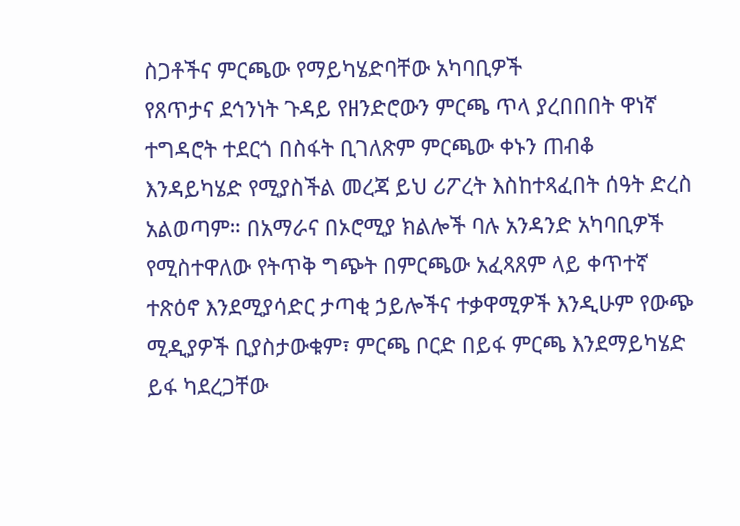ስጋቶችና ምርጫው የማይካሄድባቸው አካባቢዎች
የጸጥታና ደኅንነት ጉዳይ የዘንድሮውን ምርጫ ጥላ ያረበበበት ዋነኛ ተግዳሮት ተደርጎ በስፋት ቢገለጽም ምርጫው ቀኑን ጠብቆ እንዳይካሄድ የሚያስችል መረጃ ይህ ሪፖረት እስከተጻፈበት ሰዓት ድረስ አልወጣም። በአማራና በኦሮሚያ ክልሎች ባሉ አንዳንድ አካባቢዎች የሚስተዋለው የትጥቅ ግጭት በምርጫው አፈጻጸም ላይ ቀጥተኛ ተጽዕኖ እንደሚያሳድር ታጣቂ ኃይሎችና ተቃዋሚዎች እንዲሁም የውጭ ሚዲያዎች ቢያስታውቁም፣ ምርጫ ቦርድ በይፋ ምርጫ እንደማይካሄድ ይፋ ካደረጋቸው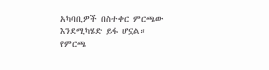አካባቢዎች በስተቀር ምርጫው እንደሚካሄድ ይፋ ሆኗል።
የምርጫ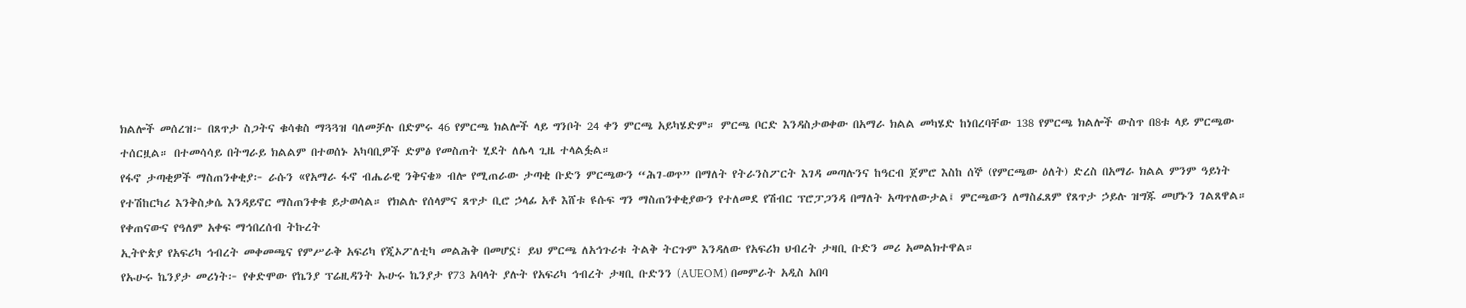ክልሎች መሰረዝ፦ በጸጥታ ስጋትና ቁሳቁስ ማጓጓዝ ባለመቻሉ በድምሩ 46 የምርጫ ክልሎች ላይ ግንቦት 24 ቀን ምርጫ አይካሄድም። ምርጫ ቦርድ እንዳስታወቀው በአማራ ክልል መካሄድ ከነበረባቸው 138 የምርጫ ክልሎች ውስጥ በ8ቱ ላይ ምርጫው ተሰርዟል። በተመሳሳይ በትግራይ ክልልም በተወሰኑ አካባቢዎች ድምፅ የመስጠት ሂደት ለሌላ ጊዜ ተላልፏል።
የፋኖ ታጣቂዎች ማስጠንቀቂያ፦ ራሱን «የአማራ ፋኖ ብሔራዊ ንቅናቄ» ብሎ የሚጠራው ታጣቂ ቡድን ምርጫውን “ሕገ-ወጥ” በማለት የትራንስፖርት እገዳ መጣሉንና ከዓርብ ጀምሮ እስከ ሰኞ (የምርጫው ዕለት) ድረስ በአማራ ክልል ምንም ዓይነት የተሽከርካሪ እንቅስቃሴ እንዳይኖር ማስጠንቀቁ ይታወሳል። የክልሉ የሰላምና ጸጥታ ቢሮ ኃላፊ አቶ እሸቱ ዩሱፍ ግን ማስጠንቀቂያውን የተለመደ የሽብር ፕሮፓጋንዳ በማለት አጣጥለውታል፤ ምርጫውን ለማስፈጸም የጸጥታ ኃይሉ ዝግጁ መሆኑን ገልጸዋል።
የቀጠናውና የዓለም አቀፍ ማኅበረሰብ ትኩረት
ኢትዮጵያ የአፍሪካ ኅብረት መቀመጫና የምሥራቅ አፍሪካ የጂኦፖለቲካ መልሕቅ በመሆኗ፣ ይህ ምርጫ ለአኅጉሪቱ ትልቅ ትርጉም እንዳለው የአፍሪክ ህብረት ታዛቢ ቡድን መሪ አመልክተዋል።
የኡሁሩ ኬንያታ መሪነት፦ የቀድሞው የኬንያ ፕሬዚዳንት ኡሁሩ ኬንያታ የ73 አባላት ያሉት የአፍሪካ ኅብረት ታዛቢ ቡድንን (AUEOM) በመምራት አዲስ አበባ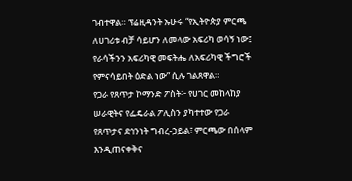ገብተዋል። ፕሬዚዳንት ኡሁሩ “የኢትዮጵያ ምርጫ ለሀገሪቱ ብቻ ሳይሆን ለመላው አፍሪካ ወሳኝ ነው፤ የራሳችንን አፍሪካዊ መፍትሔ ለአፍሪካዊ ችግሮች የምናሳይበት ዕድል ነው” ሲሉ ገልጸዋል።
የጋራ የጸጥታ ኮማንድ ፖስት፦ የሀገር መከላከያ ሠራዊትና የፌዴራል ፖሊስን ያካተተው የጋራ የጸጥታና ደኅንነት ግብረ-ኃይል፣ ምርጫው በሰላም እንዲጠናቀቅና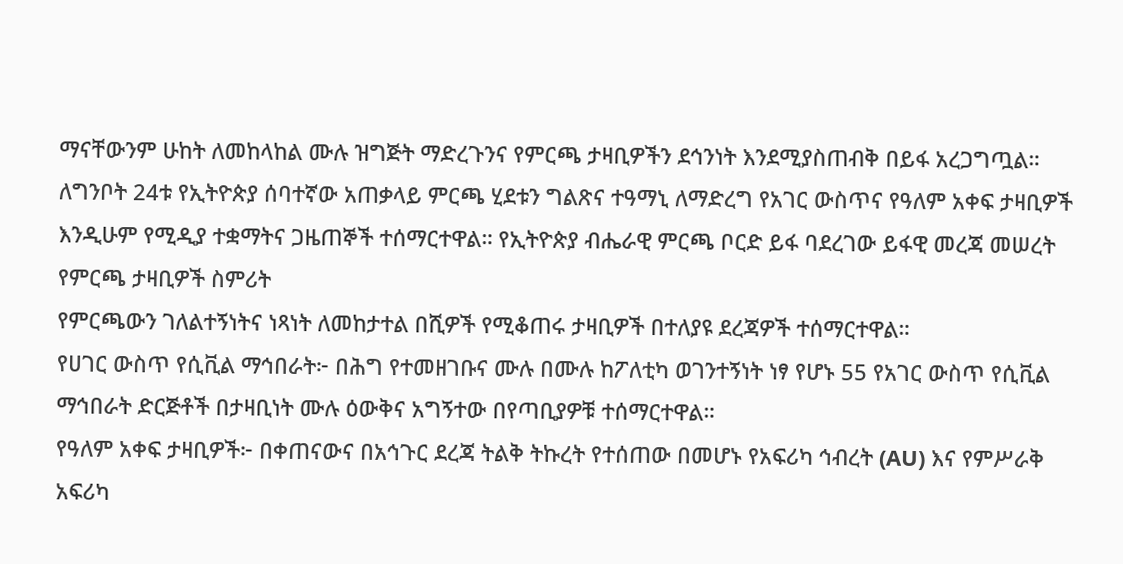ማናቸውንም ሁከት ለመከላከል ሙሉ ዝግጅት ማድረጉንና የምርጫ ታዛቢዎችን ደኅንነት እንደሚያስጠብቅ በይፋ አረጋግጧል።
ለግንቦት 24ቱ የኢትዮጵያ ሰባተኛው አጠቃላይ ምርጫ ሂደቱን ግልጽና ተዓማኒ ለማድረግ የአገር ውስጥና የዓለም አቀፍ ታዛቢዎች እንዲሁም የሚዲያ ተቋማትና ጋዜጠኞች ተሰማርተዋል። የኢትዮጵያ ብሔራዊ ምርጫ ቦርድ ይፋ ባደረገው ይፋዊ መረጃ መሠረት
የምርጫ ታዛቢዎች ስምሪት
የምርጫውን ገለልተኝነትና ነጻነት ለመከታተል በሺዎች የሚቆጠሩ ታዛቢዎች በተለያዩ ደረጃዎች ተሰማርተዋል።
የሀገር ውስጥ የሲቪል ማኅበራት፦ በሕግ የተመዘገቡና ሙሉ በሙሉ ከፖለቲካ ወገንተኝነት ነፃ የሆኑ 55 የአገር ውስጥ የሲቪል ማኅበራት ድርጅቶች በታዛቢነት ሙሉ ዕውቅና አግኝተው በየጣቢያዎቹ ተሰማርተዋል።
የዓለም አቀፍ ታዛቢዎች፦ በቀጠናውና በአኅጉር ደረጃ ትልቅ ትኩረት የተሰጠው በመሆኑ የአፍሪካ ኅብረት (AU) እና የምሥራቅ አፍሪካ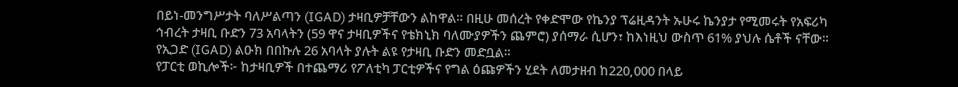በይነ-መንግሥታት ባለሥልጣን (IGAD) ታዛቢዎቻቸውን ልከዋል። በዚሁ መሰረት የቀድሞው የኬንያ ፕሬዚዳንት ኡሁሩ ኬንያታ የሚመሩት የአፍሪካ ኅብረት ታዛቢ ቡድን 73 አባላትን (59 ዋና ታዛቢዎችና የቴክኒክ ባለሙያዎችን ጨምሮ) ያሰማራ ሲሆን፣ ከእነዚህ ውስጥ 61% ያህሉ ሴቶች ናቸው። የኢጋድ (IGAD) ልዑክ በበኩሉ 26 አባላት ያሉት ልዩ የታዛቢ ቡድን መድቧል።
የፓርቲ ወኪሎች፦ ከታዛቢዎች በተጨማሪ የፖለቲካ ፓርቲዎችና የግል ዕጩዎችን ሂደት ለመታዘብ ከ220,000 በላይ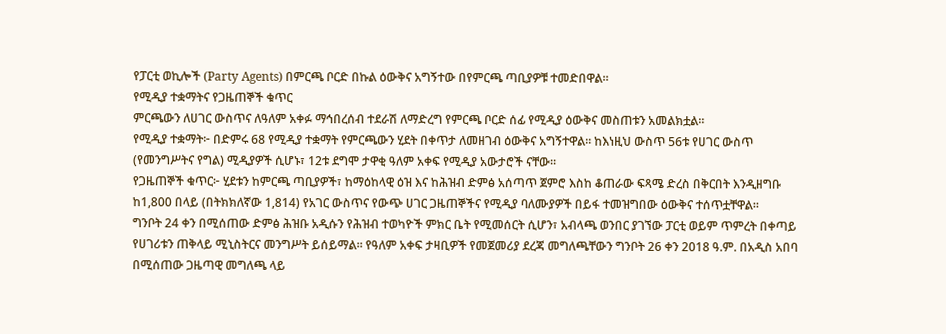የፓርቲ ወኪሎች (Party Agents) በምርጫ ቦርድ በኩል ዕውቅና አግኝተው በየምርጫ ጣቢያዎቹ ተመድበዋል።
የሚዲያ ተቋማትና የጋዜጠኞች ቁጥር
ምርጫውን ለሀገር ውስጥና ለዓለም አቀፉ ማኅበረሰብ ተደራሽ ለማድረግ የምርጫ ቦርድ ሰፊ የሚዲያ ዕውቅና መስጠቱን አመልክቷል።
የሚዲያ ተቋማት፦ በድምሩ 68 የሚዲያ ተቋማት የምርጫውን ሂደት በቀጥታ ለመዘገብ ዕውቅና አግኝተዋል። ከእነዚህ ውስጥ 56ቱ የሀገር ውስጥ (የመንግሥትና የግል) ሚዲያዎች ሲሆኑ፣ 12ቱ ደግሞ ታዋቂ ዓለም አቀፍ የሚዲያ አውታሮች ናቸው።
የጋዜጠኞች ቁጥር፦ ሂደቱን ከምርጫ ጣቢያዎች፣ ከማዕከላዊ ዕዝ እና ከሕዝብ ድምፅ አሰጣጥ ጀምሮ እስከ ቆጠራው ፍጻሜ ድረስ በቅርበት እንዲዘግቡ ከ1,800 በላይ (በትክክለኛው 1,814) የአገር ውስጥና የውጭ ሀገር ጋዜጠኞችና የሚዲያ ባለሙያዎች በይፋ ተመዝግበው ዕውቅና ተሰጥቷቸዋል።
ግንቦት 24 ቀን በሚሰጠው ድምፅ ሕዝቡ አዲሱን የሕዝብ ተወካዮች ምክር ቤት የሚመሰርት ሲሆን፣ አብላጫ ወንበር ያገኘው ፓርቲ ወይም ጥምረት በቀጣይ የሀገሪቱን ጠቅላይ ሚኒስትርና መንግሥት ይሰይማል። የዓለም አቀፍ ታዛቢዎች የመጀመሪያ ደረጃ መግለጫቸውን ግንቦት 26 ቀን 2018 ዓ.ም. በአዲስ አበባ በሚሰጠው ጋዜጣዊ መግለጫ ላይ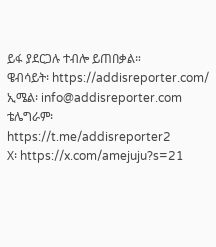ይፋ ያደርጋሉ ተብሎ ይጠበቃል።
ዌብሳይት፡ https://addisreporter.com/
ኢሜል፡ info@addisreporter.com
ቴሌግራም፡ https://t.me/addisreporter2
X፡ https://x.com/amejuju?s=21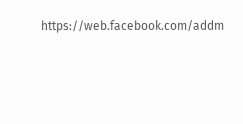https://web.facebook.com/addm